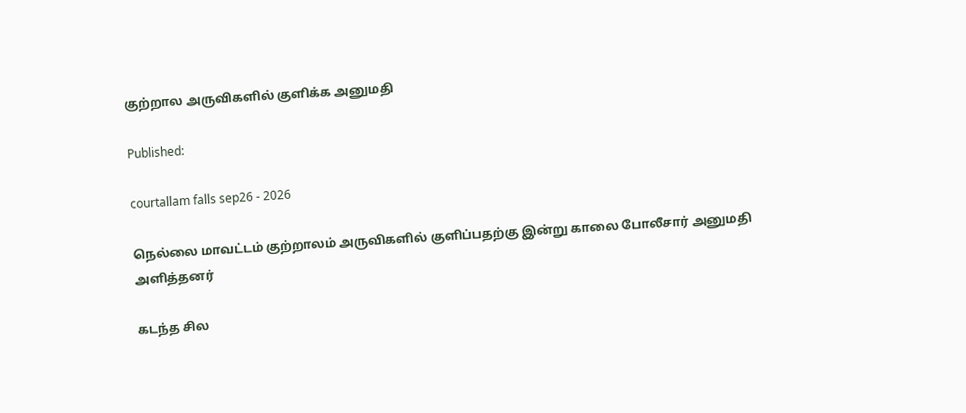குற்றால அருவிகளில் குளிக்க அனுமதி

Published:

courtallam falls sep26 - 2026

நெல்லை மாவட்டம் குற்றாலம் அருவிகளில் குளிப்பதற்கு இன்று காலை போலீசார் அனுமதி அளித்தனர்

கடந்த சில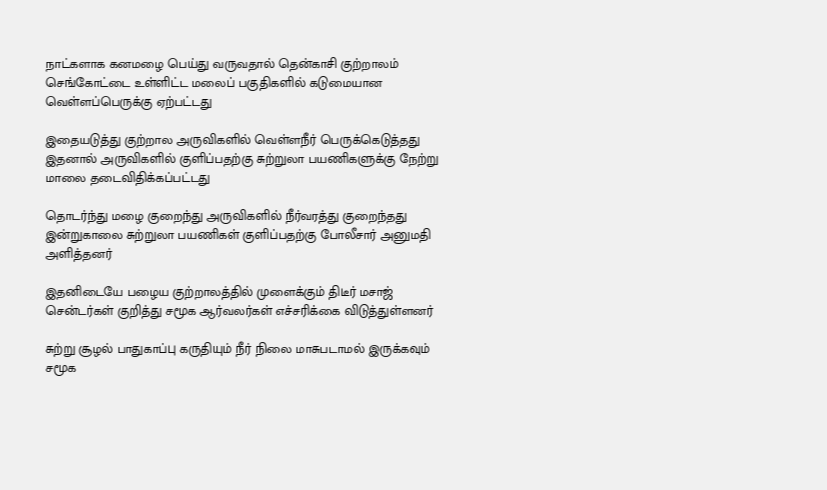நாட்களாக கனமழை பெய்து வருவதால் தென்காசி குற்றாலம் செங்கோட்டை உள்ளிட்ட மலைப் பகுதிகளில் கடுமையான வெள்ளப்பெருக்கு ஏற்பட்டது

இதையடுத்து குற்றால அருவிகளில் வெள்ளநீர் பெருக்கெடுத்தது இதனால் அருவிகளில் குளிப்பதற்கு சுற்றுலா பயணிகளுக்கு நேற்று மாலை தடைவிதிக்கப்பட்டது

தொடர்ந்து மழை குறைந்து அருவிகளில் நீர்வரத்து குறைந்தது இன்றுகாலை சுற்றுலா பயணிகள் குளிப்பதற்கு போலீசார் அனுமதி அளித்தனர்

இதனிடையே பழைய குற்றாலத்தில் முளைக்கும் திடீர் மசாஜ் சென்டர்கள் குறித்து சமூக ஆர்வலர்கள் எச்சரிக்கை விடுத்துள்ளனர்

சுற்று சூழல் பாதுகாப்பு கருதியும் நீர் நிலை மாசுபடாமல் இருக்கவும் சமூக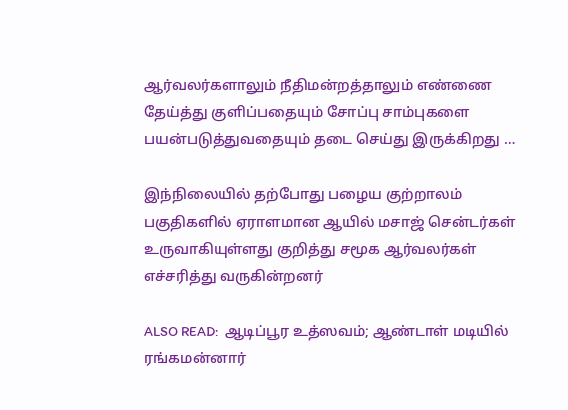ஆர்வலர்களாலும் நீதிமன்றத்தாலும் எண்ணை தேய்த்து குளிப்பதையும் சோப்பு சாம்புகளை பயன்படுத்துவதையும் தடை செய்து இருக்கிறது …

இந்நிலையில் தற்போது பழைய குற்றாலம் பகுதிகளில் ஏராளமான ஆயில் மசாஜ் சென்டர்கள் உருவாகியுள்ளது குறித்து சமூக ஆர்வலர்கள் எச்சரித்து வருகின்றனர்

ALSO READ:  ஆடிப்பூர உத்ஸவம்; ஆண்டாள் மடியில் ரங்கமன்னார்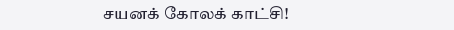சயனக் கோலக் காட்சி!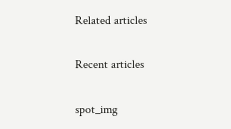Related articles

Recent articles

spot_img